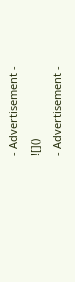- Advertisement -
![]()
- Advertisement -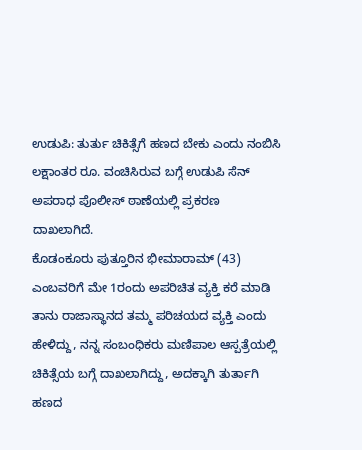ಉಡುಪಿ: ತುರ್ತು ಚಿಕಿತ್ಸೆಗೆ ಹಣದ ಬೇಕು ಎಂದು ನಂಬಿಸಿ ಲಕ್ಷಾಂತರ ರೂ. ವಂಚಿಸಿರುವ ಬಗ್ಗೆ ಉಡುಪಿ ಸೆನ್ ಅಪರಾಧ ಪೊಲೀಸ್ ಠಾಣೆಯಲ್ಲಿ ಪ್ರಕರಣ ದಾಖಲಾಗಿದೆ.
ಕೊಡಂಕೂರು ಪುತ್ತೂರಿನ ಭೀಮಾರಾಮ್ (43) ಎಂಬವರಿಗೆ ಮೇ 1ರಂದು ಅಪರಿಚಿತ ವ್ಯಕ್ತಿ ಕರೆ ಮಾಡಿ ತಾನು ರಾಜಾಸ್ಥಾನದ ತಮ್ಮ ಪರಿಚಯದ ವ್ಯಕ್ತಿ ಎಂದು ಹೇಳಿದ್ದು, ನನ್ನ ಸಂಬಂಧಿಕರು ಮಣಿಪಾಲ ಆಸ್ಪತ್ರೆಯಲ್ಲಿ ಚಿಕಿತ್ಸೆಯ ಬಗ್ಗೆ ದಾಖಲಾಗಿದ್ದು, ಅದಕ್ಕಾಗಿ ತುರ್ತಾಗಿ ಹಣದ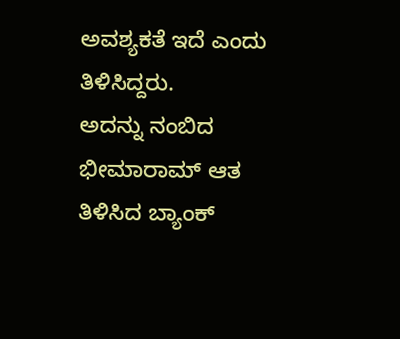ಅವಶ್ಯಕತೆ ಇದೆ ಎಂದು ತಿಳಿಸಿದ್ದರು.
ಅದನ್ನು ನಂಬಿದ ಭೀಮಾರಾಮ್ ಆತ ತಿಳಿಸಿದ ಬ್ಯಾಂಕ್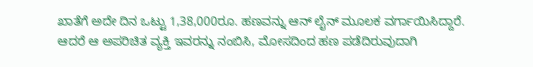ಖಾತೆಗೆ ಅದೇ ದಿನ ಒಟ್ಟು 1,38,000ರೂ. ಹಣವನ್ನು ಆನ್ ಲೈನ್ ಮೂಲಕ ವರ್ಗಾಯಿಸಿದ್ದಾರೆ. ಆದರೆ ಆ ಅಪರಿಚಿತ ವ್ಯಕ್ತಿ ಇವರನ್ನು ನಂಬಿಸಿ, ಮೋಸದಿಂದ ಹಣ ಪಡೆದಿರುವುದಾಗಿ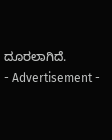ದೂರಲಾಗಿದೆ.
- Advertisement -